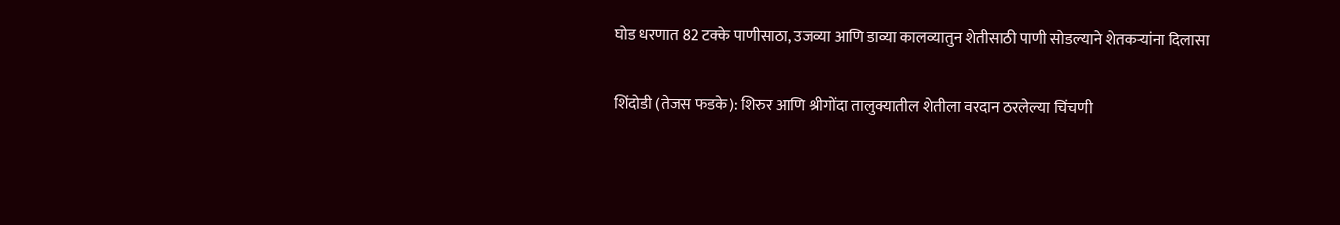घोड धरणात 82 टक्के पाणीसाठा, उजव्या आणि डाव्या कालव्यातुन शेतीसाठी पाणी सोडल्याने शेतकऱ्यांना दिलासा

शिंदोडी (तेजस फडके): शिरुर आणि श्रीगोंदा तालुक्यातील शेतीला वरदान ठरलेल्या चिंचणी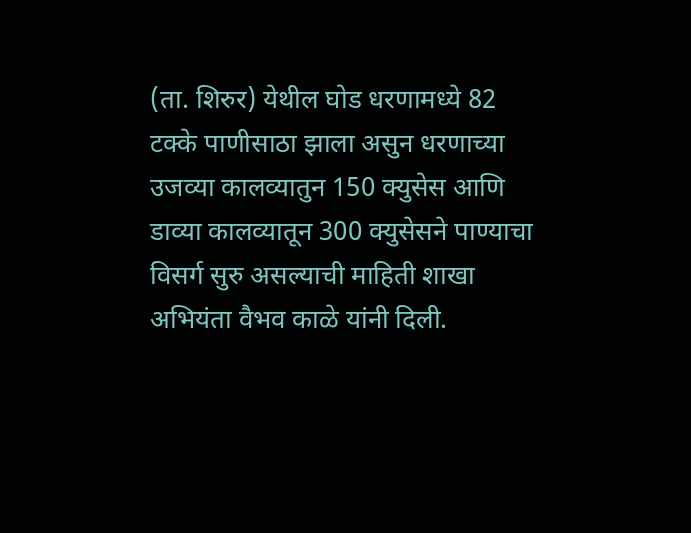(ता. शिरुर) येथील घोड धरणामध्ये 82 टक्के पाणीसाठा झाला असुन धरणाच्या उजव्या कालव्यातुन 150 क्युसेस आणि डाव्या कालव्यातून 300 क्युसेसने पाण्याचा विसर्ग सुरु असल्याची माहिती शाखा अभियंता वैभव काळे यांनी दिली.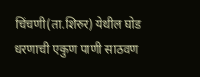चिंचणी(ता.शिरुर) येथील घोड धरणाची एकुण पाणी साठवण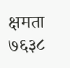क्षमता ७६३८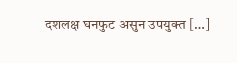दशलक्ष घनफुट असुन उपयुक्त […]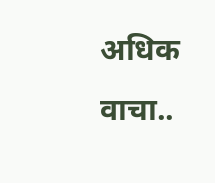अधिक वाचा..